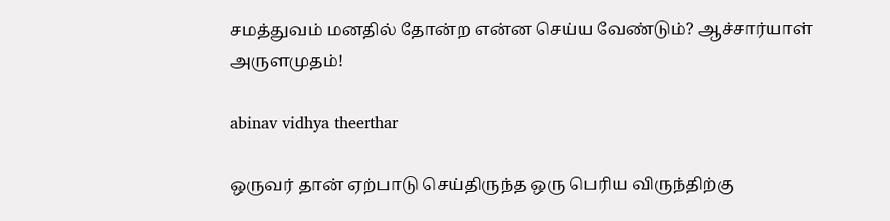சமத்துவம் மனதில் தோன்ற என்ன செய்ய வேண்டும்? ஆச்சார்யாள் அருளமுதம்!

abinav vidhya theerthar

ஒருவர் தான் ஏற்பாடு செய்திருந்த ஒரு பெரிய விருந்திற்கு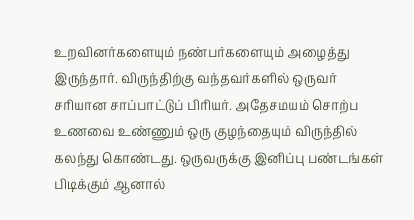உறவினர்களையும் நண்பர்களையும் அழைத்து இருந்தார். விருந்திற்கு வந்தவர்களில் ஒருவர் சரியான சாப்பாட்டுப் பிரியர். அதேசமயம் சொற்ப உணவை உண்ணும் ஒரு குழந்தையும் விருந்தில் கலந்து கொண்டது. ஒருவருக்கு இனிப்பு பண்டங்கள் பிடிக்கும் ஆனால்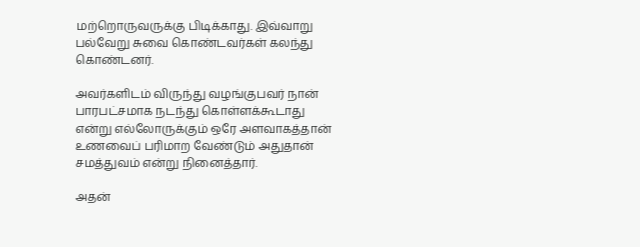மற்றொருவருக்கு பிடிக்காது. இவ்வாறு பல்வேறு சுவை கொண்டவர்கள் கலந்து கொண்டனர்.

அவர்களிடம் விருந்து வழங்குபவர் நான் பாரபட்சமாக நடந்து கொள்ளக்கூடாது என்று எல்லோருக்கும் ஒரே அளவாகத்தான் உணவைப் பரிமாற வேண்டும் அதுதான் சமத்துவம் என்று நினைத்தார்.

அதன்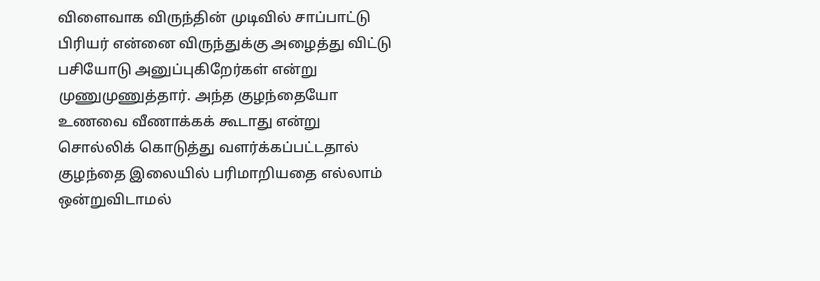விளைவாக விருந்தின் முடிவில் சாப்பாட்டு பிரியர் என்னை விருந்துக்கு அழைத்து விட்டு பசியோடு அனுப்புகிறேர்கள் என்று முணுமுணுத்தார். அந்த குழந்தையோ உணவை வீணாக்கக் கூடாது என்று சொல்லிக் கொடுத்து வளர்க்கப்பட்டதால் குழந்தை இலையில் பரிமாறியதை எல்லாம் ஒன்றுவிடாமல்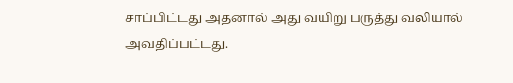சாப்பிட்டது அதனால் அது வயிறு பருத்து வலியால் அவதிப்பட்டது.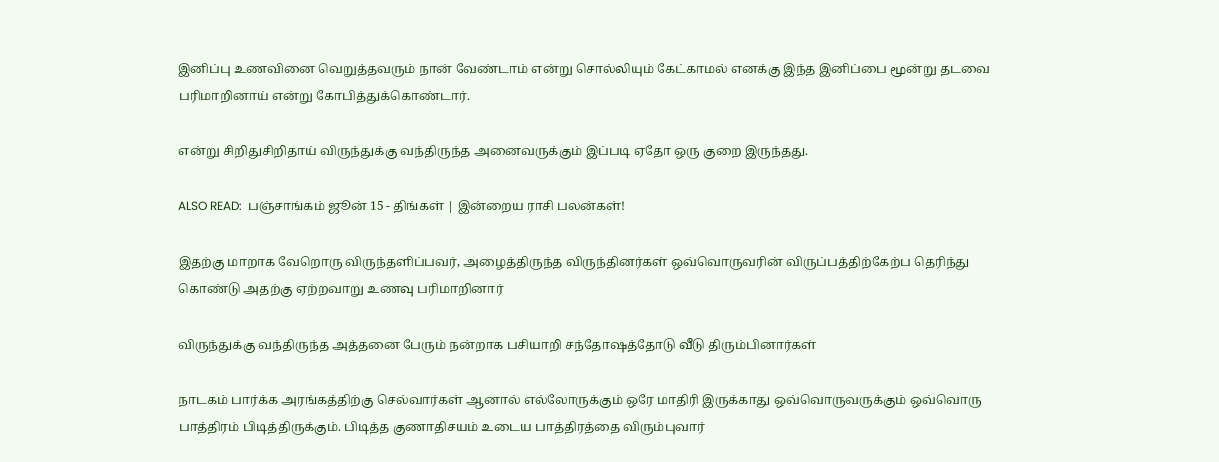இனிப்பு உணவினை வெறுத்தவரும் நான் வேண்டாம் என்று சொல்லியும் கேட்காமல் எனக்கு இந்த இனிப்பை மூன்று தடவை பரிமாறினாய் என்று கோபித்துக்கொண்டார்.

என்று சிறிதுசிறிதாய் விருந்துக்கு வந்திருந்த அனைவருக்கும் இப்படி ஏதோ ஒரு குறை இருந்தது.

ALSO READ:  பஞ்சாங்கம் ஜூன் 15 - திங்கள் | இன்றைய ராசி பலன்கள்!

இதற்கு மாறாக வேறொரு விருந்தளிப்பவர், அழைத்திருந்த விருந்தினர்கள் ஒவ்வொருவரின் விருப்பத்திற்கேற்ப தெரிந்து கொண்டு அதற்கு ஏற்றவாறு உணவு பரிமாறினார்

விருந்துக்கு வந்திருந்த அத்தனை பேரும் நன்றாக பசியாறி சந்தோஷத்தோடு வீடு திரும்பினார்கள்

நாடகம் பார்க்க அரங்கத்திற்கு செல்வார்கள் ஆனால் எல்லோருக்கும் ஒரே மாதிரி இருக்காது ஒவ்வொருவருக்கும் ஒவ்வொரு பாத்திரம் பிடித்திருக்கும். பிடித்த குணாதிசயம் உடைய பாத்திரத்தை விரும்புவார்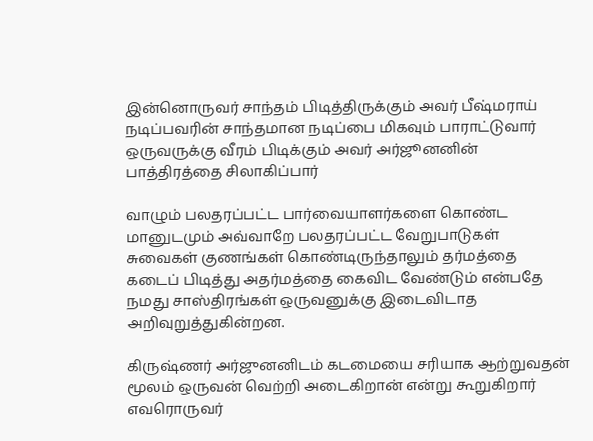இன்னொருவர் சாந்தம் பிடித்திருக்கும் அவர் பீஷ்மராய் நடிப்பவரின் சாந்தமான நடிப்பை மிகவும் பாராட்டுவார் ஒருவருக்கு வீரம் பிடிக்கும் அவர் அர்ஜூனனின் பாத்திரத்தை சிலாகிப்பார்

வாழும் பலதரப்பட்ட பார்வையாளர்களை கொண்ட மானுடமும் அவ்வாறே பலதரப்பட்ட வேறுபாடுகள் சுவைகள் குணங்கள் கொண்டிருந்தாலும் தர்மத்தை கடைப் பிடித்து அதர்மத்தை கைவிட வேண்டும் என்பதே நமது சாஸ்திரங்கள் ஒருவனுக்கு இடைவிடாத அறிவுறுத்துகின்றன.

கிருஷ்ணர் அர்ஜுனனிடம் கடமையை சரியாக ஆற்றுவதன் மூலம் ஒருவன் வெற்றி அடைகிறான் என்று கூறுகிறார் எவரொருவர்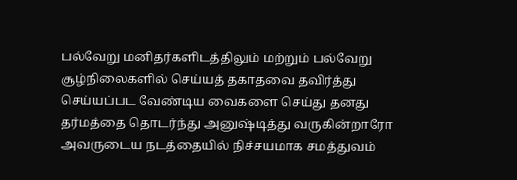பல்வேறு மனிதர்களிடத்திலும் மற்றும் பல்வேறு சூழ்நிலைகளில் செய்யத் தகாதவை தவிர்த்து செய்யப்பட வேண்டிய வைகளை செய்து தனது தர்மத்தை தொடர்ந்து அனுஷ்டித்து வருகின்றாரோ அவருடைய நடத்தையில் நிச்சயமாக சமத்துவம்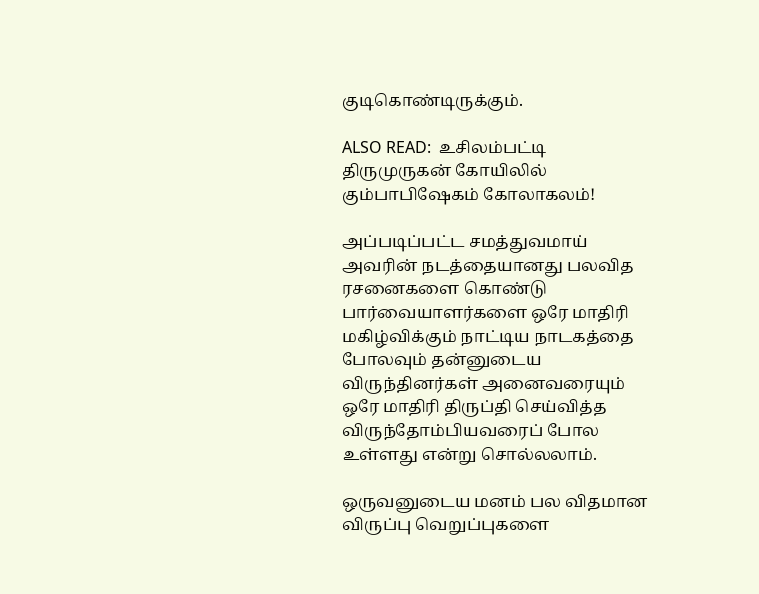குடிகொண்டிருக்கும்.

ALSO READ:  உசிலம்பட்டி திருமுருகன் கோயிலில் கும்பாபிஷேகம் கோலாகலம்!

அப்படிப்பட்ட சமத்துவமாய் அவரின் நடத்தையானது பலவித ரசனைகளை கொண்டு பார்வையாளர்களை ஒரே மாதிரி மகிழ்விக்கும் நாட்டிய நாடகத்தை போலவும் தன்னுடைய விருந்தினர்கள் அனைவரையும் ஒரே மாதிரி திருப்தி செய்வித்த விருந்தோம்பியவரைப் போல உள்ளது என்று சொல்லலாம்.

ஒருவனுடைய மனம் பல விதமான விருப்பு வெறுப்புகளை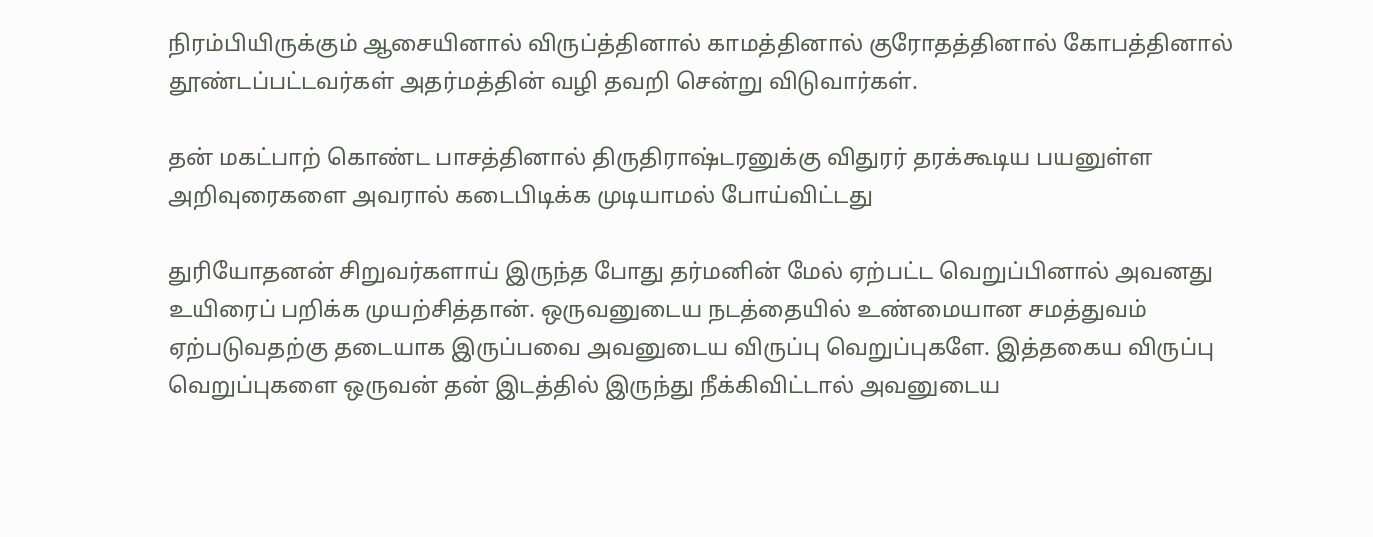நிரம்பியிருக்கும் ஆசையினால் விருப்த்தினால் காமத்தினால் குரோதத்தினால் கோபத்தினால் தூண்டப்பட்டவர்கள் அதர்மத்தின் வழி தவறி சென்று விடுவார்கள்.

தன் மகட்பாற் கொண்ட பாசத்தினால் திருதிராஷ்டரனுக்கு விதுரர் தரக்கூடிய பயனுள்ள அறிவுரைகளை அவரால் கடைபிடிக்க முடியாமல் போய்விட்டது

துரியோதனன் சிறுவர்களாய் இருந்த போது தர்மனின் மேல் ஏற்பட்ட வெறுப்பினால் அவனது உயிரைப் பறிக்க முயற்சித்தான். ஒருவனுடைய நடத்தையில் உண்மையான சமத்துவம் ஏற்படுவதற்கு தடையாக இருப்பவை அவனுடைய விருப்பு வெறுப்புகளே. இத்தகைய விருப்பு வெறுப்புகளை ஒருவன் தன் இடத்தில் இருந்து நீக்கிவிட்டால் அவனுடைய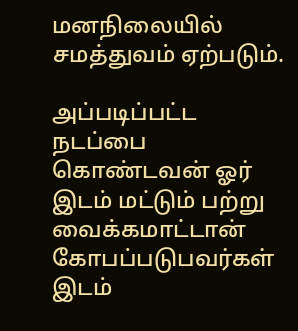மனநிலையில் சமத்துவம் ஏற்படும்.

அப்படிப்பட்ட நடப்பை கொண்டவன் ஓர் இடம் மட்டும் பற்று வைக்கமாட்டான் கோபப்படுபவர்கள் இடம்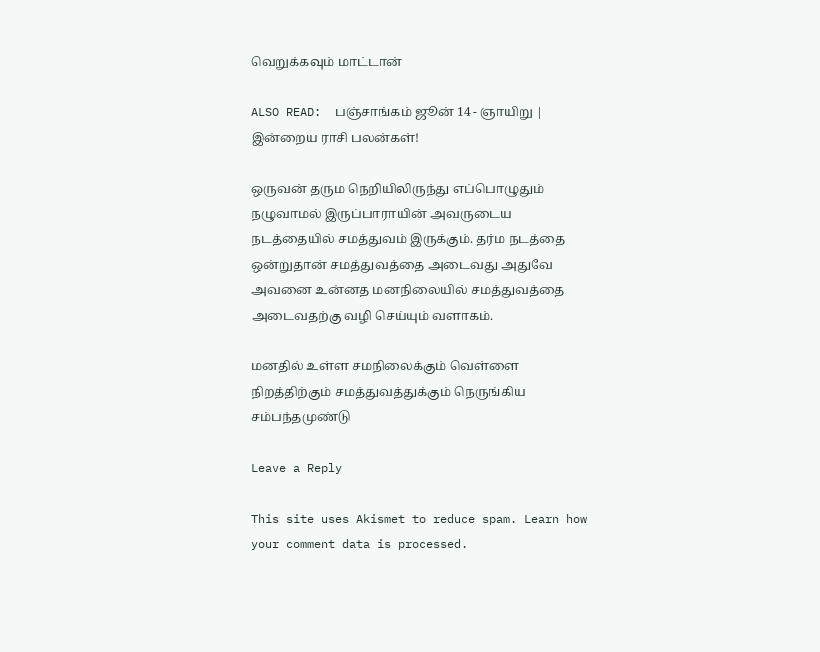வெறுக்கவும் மாட்டான்

ALSO READ:  பஞ்சாங்கம் ஜூன் 14 - ஞாயிறு | இன்றைய ராசி பலன்கள்!

ஒருவன் தரும நெறியிலிருந்து எப்பொழுதும் நழுவாமல் இருப்பாராயின் அவருடைய நடத்தையில் சமத்துவம் இருக்கும். தர்ம நடத்தை ஒன்றுதான் சமத்துவத்தை அடைவது அதுவே அவனை உன்னத மனநிலையில் சமத்துவத்தை அடைவதற்கு வழி செய்யும் வளாகம்.

மனதில் உள்ள சமநிலைக்கும் வெள்ளை நிறத்திற்கும் சமத்துவத்துக்கும் நெருங்கிய சம்பந்தமுண்டு

Leave a Reply

This site uses Akismet to reduce spam. Learn how your comment data is processed.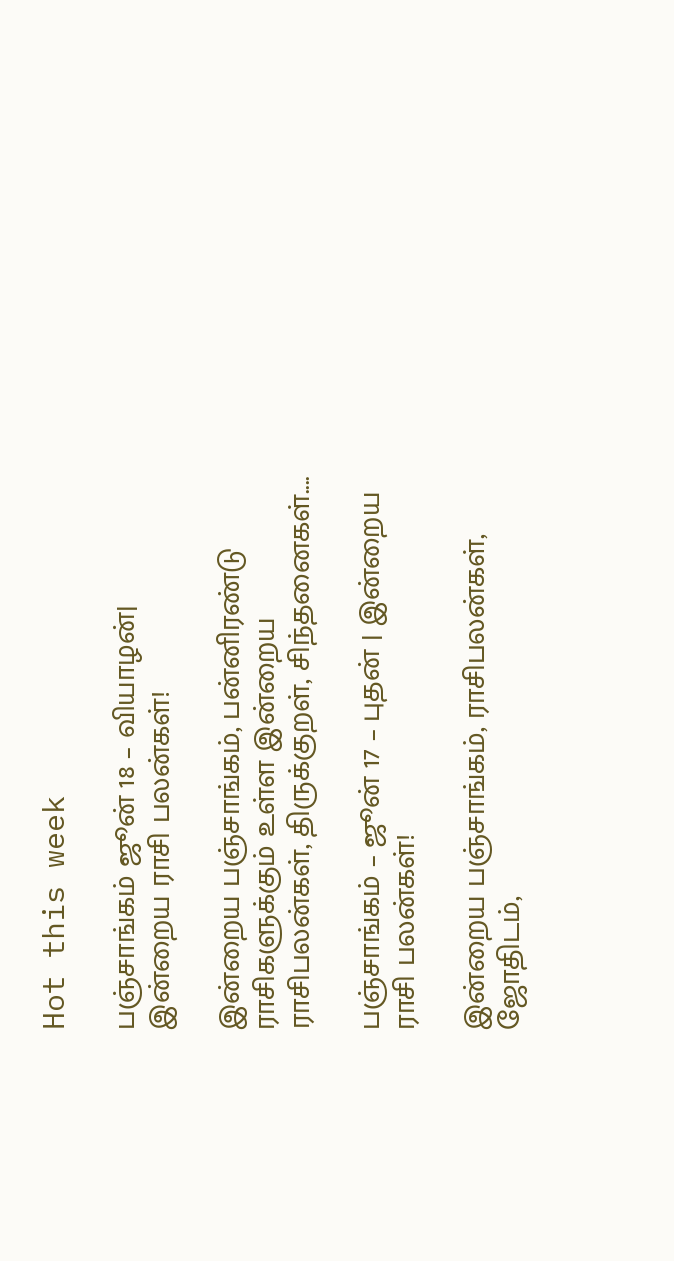Hot this week

பஞ்சாங்கம் ஜூன் 18 – வியாழன்| இன்றைய ராசி பலன்கள்!

இன்றைய பஞ்சாங்கம், பன்னிரண்டு ராசிகளுக்கும் உள்ள இன்றைய ராசிபலன்கள், திருக்குறள், சிந்தனைகள்....

பஞ்சாங்கம் – ஜூன் 17 – புதன் | இன்றைய ராசி பலன்கள்!

இன்றைய பஞ்சாங்கம், ராசிபலன்கள், ஜோதிடம்,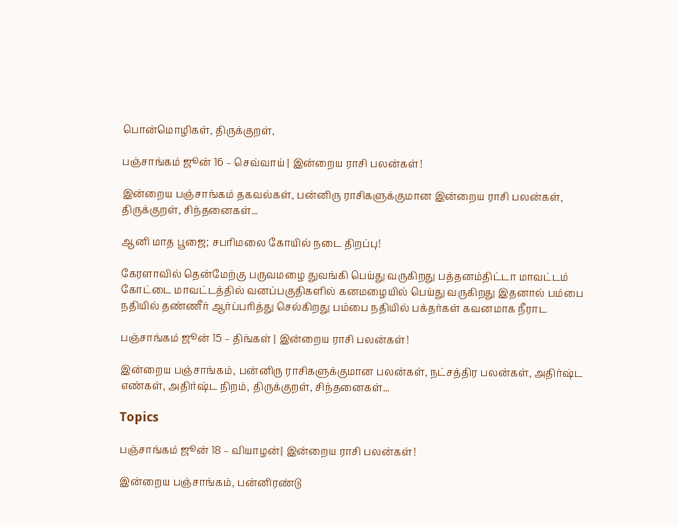பொன்மொழிகள், திருக்குறள்,

பஞ்சாங்கம் ஜூன் 16 – செவ்வாய் | இன்றைய ராசி பலன்கள்!

இன்றைய பஞ்சாங்கம் தகவல்கள், பன்னிரு ராசிகளுக்குமான இன்றைய ராசி பலன்கள், திருக்குறள், சிந்தனைகள்...

ஆனி மாத பூஜை; சபரிமலை கோயில் நடை திறப்பு!

கேரளாவில் தென்மேற்கு பருவமழை துவங்கி பெய்து வருகிறது பத்தனம்திட்டா மாவட்டம் கோட்டை மாவட்டத்தில் வனப்பகுதிகளில் கனமழையில் பெய்து வருகிறது இதனால் பம்பை நதியில் தண்ணீர் ஆர்ப்பரித்து செல்கிறது பம்பை நதியில் பக்தர்கள் கவனமாக நீராட

பஞ்சாங்கம் ஜூன் 15 – திங்கள் | இன்றைய ராசி பலன்கள்!

இன்றைய பஞ்சாங்கம், பன்னிரு ராசிகளுக்குமான பலன்கள், நட்சத்திர பலன்கள், அதிர்ஷ்ட எண்கள், அதிர்ஷ்ட நிறம், திருக்குறள், சிந்தனைகள்...

Topics

பஞ்சாங்கம் ஜூன் 18 – வியாழன்| இன்றைய ராசி பலன்கள்!

இன்றைய பஞ்சாங்கம், பன்னிரண்டு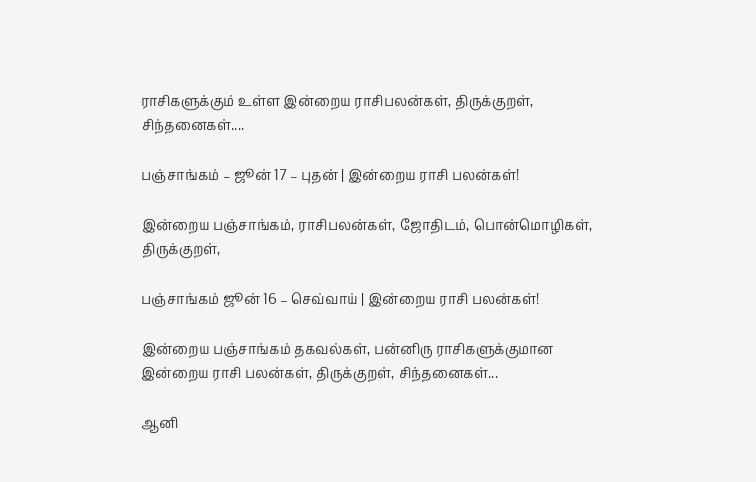ராசிகளுக்கும் உள்ள இன்றைய ராசிபலன்கள், திருக்குறள், சிந்தனைகள்....

பஞ்சாங்கம் – ஜூன் 17 – புதன் | இன்றைய ராசி பலன்கள்!

இன்றைய பஞ்சாங்கம், ராசிபலன்கள், ஜோதிடம், பொன்மொழிகள், திருக்குறள்,

பஞ்சாங்கம் ஜூன் 16 – செவ்வாய் | இன்றைய ராசி பலன்கள்!

இன்றைய பஞ்சாங்கம் தகவல்கள், பன்னிரு ராசிகளுக்குமான இன்றைய ராசி பலன்கள், திருக்குறள், சிந்தனைகள்...

ஆனி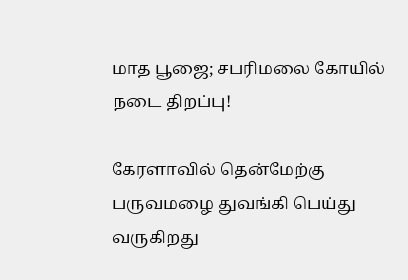மாத பூஜை; சபரிமலை கோயில் நடை திறப்பு!

கேரளாவில் தென்மேற்கு பருவமழை துவங்கி பெய்து வருகிறது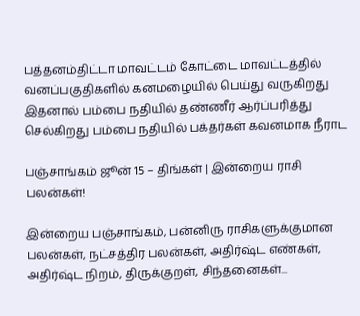பத்தனம்திட்டா மாவட்டம் கோட்டை மாவட்டத்தில் வனப்பகுதிகளில் கனமழையில் பெய்து வருகிறது இதனால் பம்பை நதியில் தண்ணீர் ஆர்ப்பரித்து செல்கிறது பம்பை நதியில் பக்தர்கள் கவனமாக நீராட

பஞ்சாங்கம் ஜூன் 15 – திங்கள் | இன்றைய ராசி பலன்கள்!

இன்றைய பஞ்சாங்கம், பன்னிரு ராசிகளுக்குமான பலன்கள், நட்சத்திர பலன்கள், அதிர்ஷ்ட எண்கள், அதிர்ஷ்ட நிறம், திருக்குறள், சிந்தனைகள்...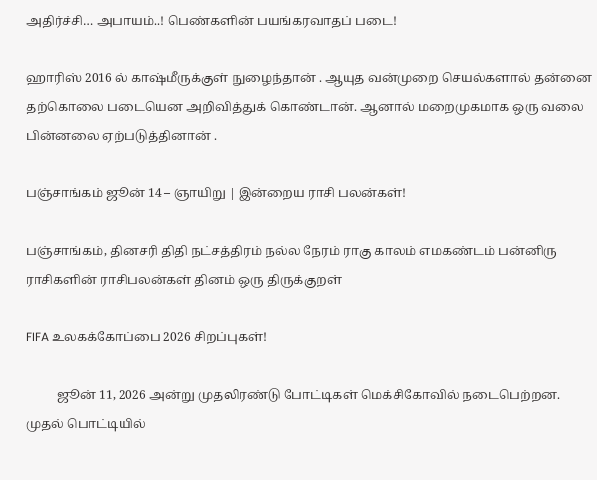அதிர்ச்சி… அபாயம்..! பெண்களின் பயங்கரவாதப் படை!

ஹாரிஸ் 2016 ல் காஷ்மீருக்குள் நுழைந்தான் . ஆயுத வன்முறை செயல்களால் தன்னை தற்கொலை படையென அறிவித்துக் கொண்டான். ஆனால் மறைமுகமாக ஒரு வலை பின்னலை ஏற்படுத்தினான் .

பஞ்சாங்கம் ஜூன் 14 – ஞாயிறு | இன்றைய ராசி பலன்கள்!

பஞ்சாங்கம், தினசரி திதி நட்சத்திரம் நல்ல நேரம் ராகு காலம் எமகண்டம் பன்னிரு ராசிகளின் ராசிபலன்கள் தினம் ஒரு திருக்குறள்

FIFA உலகக்கோப்பை 2026 சிறப்புகள்!

          ஜூன் 11, 2026 அன்று முதலிரண்டு போட்டிகள் மெக்சிகோவில் நடைபெற்றன. முதல் பொட்டியில்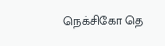நெக்சிகோ தெ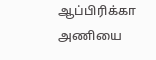ஆப்பிரிக்கா அணியை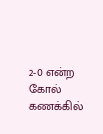2-0 என்ற கோல் கணக்கில்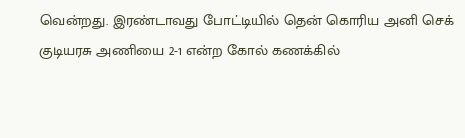வென்றது. இரண்டாவது போட்டியில் தென் கொரிய அனி செக் குடியரசு அணியை 2-1 என்ற கோல் கணக்கில்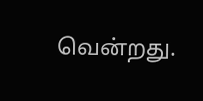வென்றது.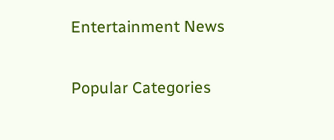Entertainment News

Popular Categories